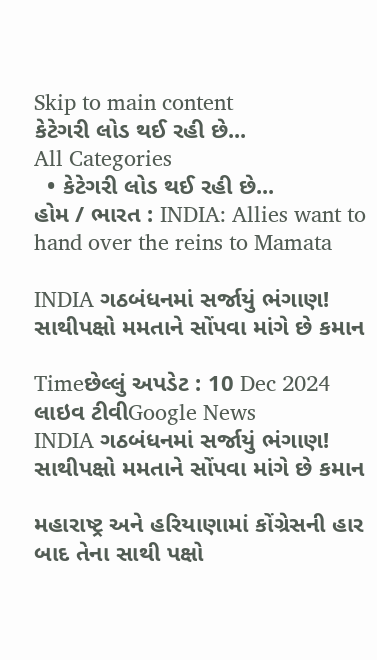Skip to main content
કેટેગરી લોડ થઈ રહી છે...
All Categories
  • કેટેગરી લોડ થઈ રહી છે...
હોમ / ભારત : INDIA: Allies want to hand over the reins to Mamata

INDIA ગઠબંધનમાં સર્જાયું ભંગાણ! સાથીપક્ષો મમતાને સોંપવા માંગે છે કમાન

Timeછેલ્લું અપડેટ : 10 Dec 2024
લાઇવ ટીવીGoogle News
INDIA ગઠબંધનમાં સર્જાયું ભંગાણ! સાથીપક્ષો મમતાને સોંપવા માંગે છે કમાન

મહારાષ્ટ્ર અને હરિયાણામાં કોંગ્રેસની હાર બાદ તેના સાથી પક્ષો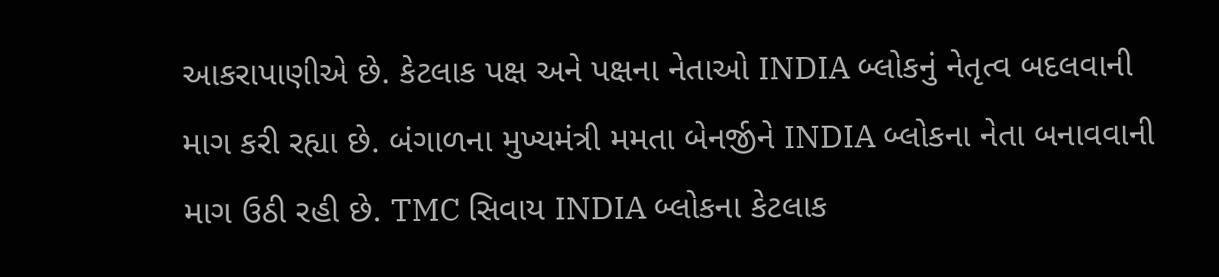આકરાપાણીએ છે. કેટલાક પક્ષ અને પક્ષના નેતાઓ INDIA બ્લોકનું નેતૃત્વ બદલવાની માગ કરી રહ્યા છે. બંગાળના મુખ્યમંત્રી મમતા બેનર્જીને INDIA બ્લોકના નેતા બનાવવાની માગ ઉઠી રહી છે. TMC સિવાય INDIA બ્લોકના કેટલાક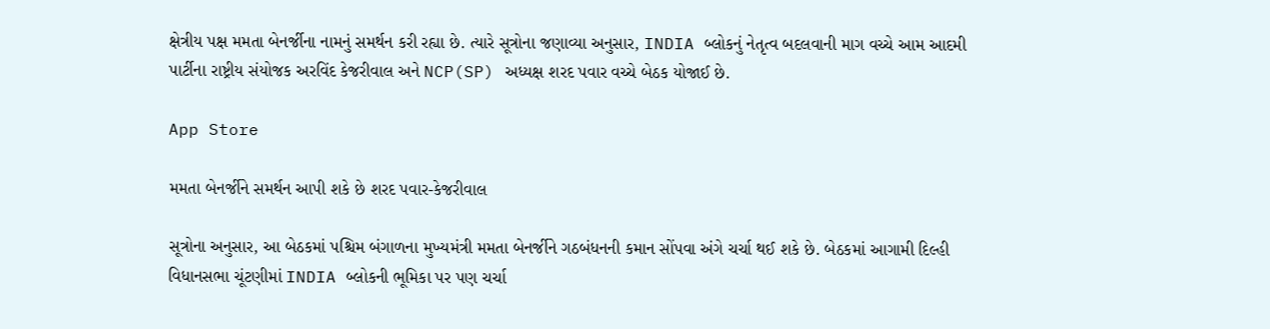ક્ષેત્રીય પક્ષ મમતા બેનર્જીના નામનું સમર્થન કરી રહ્યા છે. ત્યારે સૂત્રોના જણાવ્યા અનુસાર, INDIA બ્લોકનું નેતૃત્વ બદલવાની માગ વચ્ચે આમ આદમી પાર્ટીના રાષ્ટ્રીય સંયોજક અરવિંદ કેજરીવાલ અને NCP(SP) અધ્યક્ષ શરદ પવાર વચ્ચે બેઠક યોજાઈ છે.

App Store

મમતા બેનર્જીને સમર્થન આપી શકે છે શરદ પવાર-કેજરીવાલ

સૂત્રોના અનુસાર, આ બેઠકમાં પશ્ચિમ બંગાળના મુખ્યમંત્રી મમતા બેનર્જીને ગઠબંધનની કમાન સોંપવા અંગે ચર્ચા થઈ શકે છે. બેઠકમાં આગામી દિલ્હી વિધાનસભા ચૂંટણીમાં INDIA બ્લોકની ભૂમિકા પર પણ ચર્ચા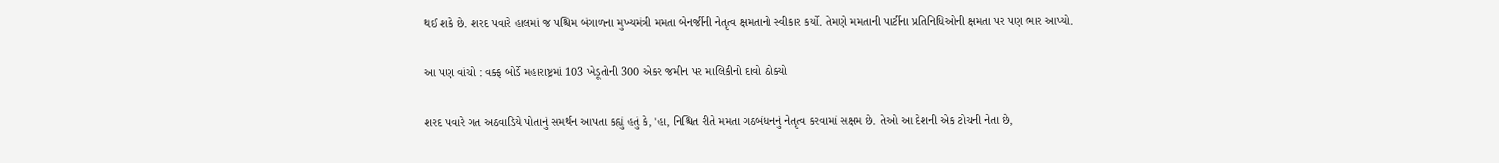થઈ શકે છે. શરદ પવારે હાલમાં જ પશ્ચિમ બંગાળના મુખ્યમંત્રી મમતા બેનર્જીની નેતૃત્વ ક્ષમતાનો સ્વીકાર કર્યો. તેમણે મમતાની પાર્ટીના પ્રતિનિધિઓની ક્ષમતા પર પણ ભાર આપ્યો.

આ પણ વાંચો : વક્ફ બોર્ડે મહારાષ્ટ્રમાં 103 ખેડૂતોની 300 એકર જમીન પર માલિકીનો દાવો ઠોક્યો

શરદ પવારે ગત અઠવાડિયે પોતાનું સમર્થન આપતા કહ્યું હતું કે, 'હા, નિશ્ચિત રીતે મમતા ગઠબંધનનું નેતૃત્વ કરવામાં સક્ષમ છે. તેઓ આ દેશની એક ટોચની નેતા છે,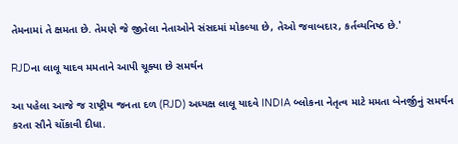તેમનામાં તે ક્ષમતા છે. તેમણે જે જીતેલા નેતાઓને સંસદમાં મોકલ્યા છે, તેઓ જવાબદાર, કર્તવ્યનિષ્ઠ છે.'

RJDના લાલૂ યાદવ મમતાને આપી ચૂક્યા છે સમર્થન

આ પહેલા આજે જ રાષ્ટ્રીય જનતા દળ (RJD) અધ્યક્ષ લાલૂ યાદવે INDIA બ્લોકના નેતૃત્વ માટે મમતા બેનર્જીનું સમર્થન કરતા સૌને ચોંકાવી દીધા.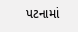પટનામાં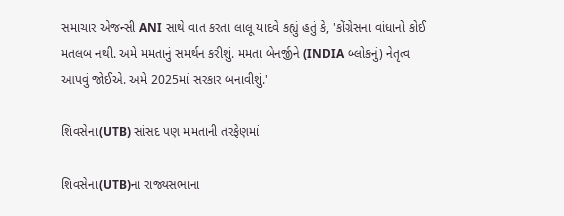સમાચાર એજન્સી ANI સાથે વાત કરતા લાલૂ યાદવે કહ્યું હતું કે, 'કોંગ્રેસના વાંધાનો કોઈ મતલબ નથી. અમે મમતાનું સમર્થન કરીશું. મમતા બેનર્જીને (INDIA બ્લોકનું) નેતૃત્વ આપવું જોઈએ. અમે 2025માં સરકાર બનાવીશું.'

શિવસેના(UTB) સાંસદ પણ મમતાની તરફેણમાં

શિવસેના(UTB)ના રાજ્યસભાના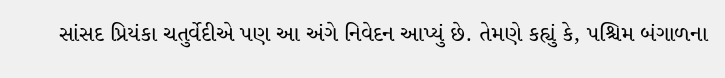સાંસદ પ્રિયંકા ચતુર્વેદીએ પણ આ અંગે નિવેદન આપ્યું છે. તેમણે કહ્યું કે, પશ્ચિમ બંગાળના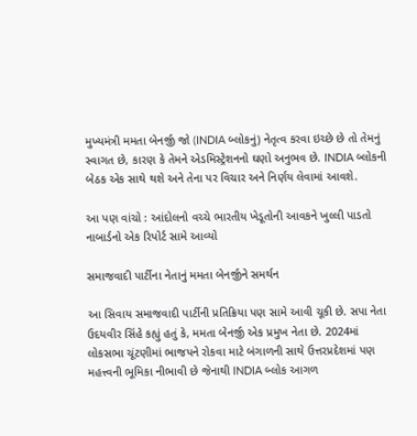મુખ્યમંત્રી મમતા બેનર્જી જો (INDIA બ્લોકનું) નેતૃત્વ કરવા ઇચ્છે છે તો તેમનું સ્વાગત છે, કારણ કે તેમને એડમિસ્ટ્રેશનનો ઘણો અનુભવ છે. INDIA બ્લોકની બેઠક એક સાથે થશે અને તેના પર વિચાર અને નિર્ણય લેવામાં આવશે.

આ પણ વાંચો : આંદોલનો વચ્ચે ભારતીય ખેડૂતોની આવકને ખુલ્લી પાડતો નાબાર્ડનો એક રિપોર્ટ સામે આવ્યો

સમાજવાદી પાર્ટીના નેતાનું મમતા બેનર્જીને સમર્થન

આ સિવાય સમાજવાદી પાર્ટીની પ્રતિક્રિયા પણ સામે આવી ચૂકી છે. સપા નેતા ઉદયવીર સિંહે કહ્યું હતું કે, મમતા બેનર્જી એક પ્રમુખ નેતા છે. 2024માં લોકસભા ચૂંટણીમાં ભાજપને રોકવા માટે બંગાળની સાથે ઉત્તરપ્રદેશમાં પણ મહત્ત્વની ભૂમિકા નીભાવી છે જેનાથી INDIA બ્લોક આગળ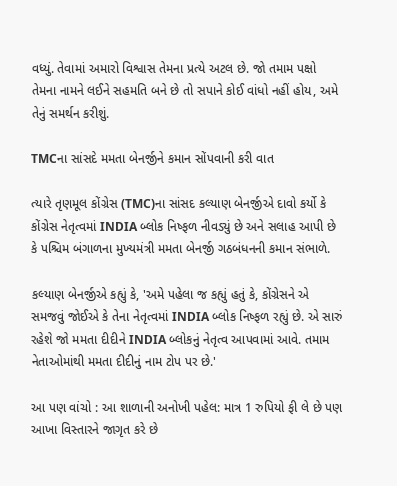વધ્યું. તેવામાં અમારો વિશ્વાસ તેમના પ્રત્યે અટલ છે. જો તમામ પક્ષો તેમના નામને લઈને સહમતિ બને છે તો સપાને કોઈ વાંધો નહીં હોય, અમે તેનું સમર્થન કરીશું.

TMCના સાંસદે મમતા બેનર્જીને કમાન સોંપવાની કરી વાત

ત્યારે તૃણમૂલ કોંગ્રેસ (TMC)ના સાંસદ કલ્યાણ બેનર્જીએ દાવો કર્યો કે કોંગ્રેસ નેતૃત્વમાં INDIA બ્લોક નિષ્ફળ નીવડ્યું છે અને સલાહ આપી છે કે પશ્ચિમ બંગાળના મુખ્યમંત્રી મમતા બેનર્જી ગઠબંધનની કમાન સંભાળે.

કલ્યાણ બેનર્જીએ કહ્યું કે, 'અમે પહેલા જ કહ્યું હતું કે, કોંગ્રેસને એ સમજવું જોઈએ કે તેના નેતૃત્વમાં INDIA બ્લોક નિષ્ફળ રહ્યું છે. એ સારું રહેશે જો મમતા દીદીને INDIA બ્લોકનું નેતૃત્વ આપવામાં આવે. તમામ નેતાઓમાંથી મમતા દીદીનું નામ ટોપ પર છે.'

આ પણ વાંચો : આ શાળાની અનોખી પહેલ: માત્ર 1 રુપિયો ફી લે છે પણ આખા વિસ્તારને જાગૃત કરે છે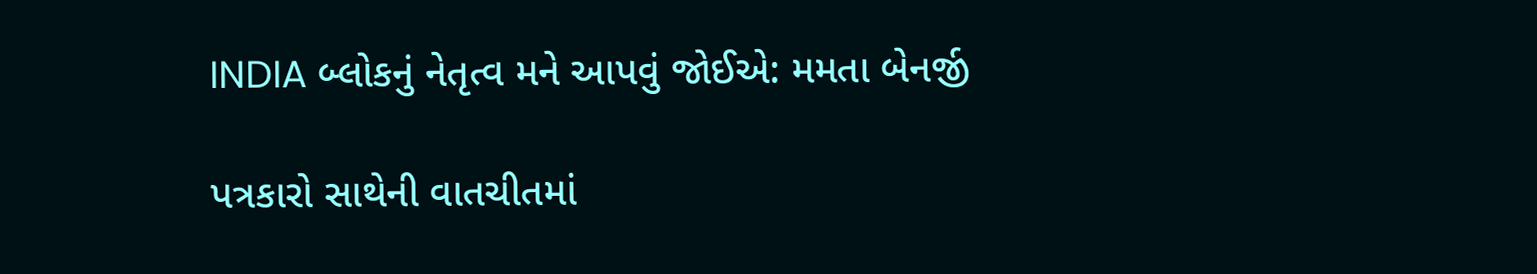INDIA બ્લોકનું નેતૃત્વ મને આપવું જોઈએ: મમતા બેનર્જી

પત્રકારો સાથેની વાતચીતમાં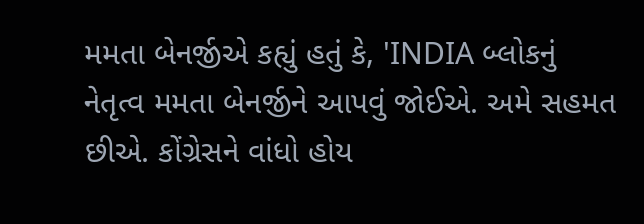મમતા બેનર્જીએ કહ્યું હતું કે, 'INDIA બ્લોકનું નેતૃત્વ મમતા બેનર્જીને આપવું જોઈએ. અમે સહમત છીએ. કોંગ્રેસને વાંધો હોય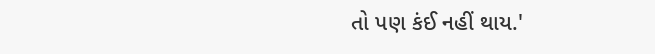તો પણ કંઈ નહીં થાય.'